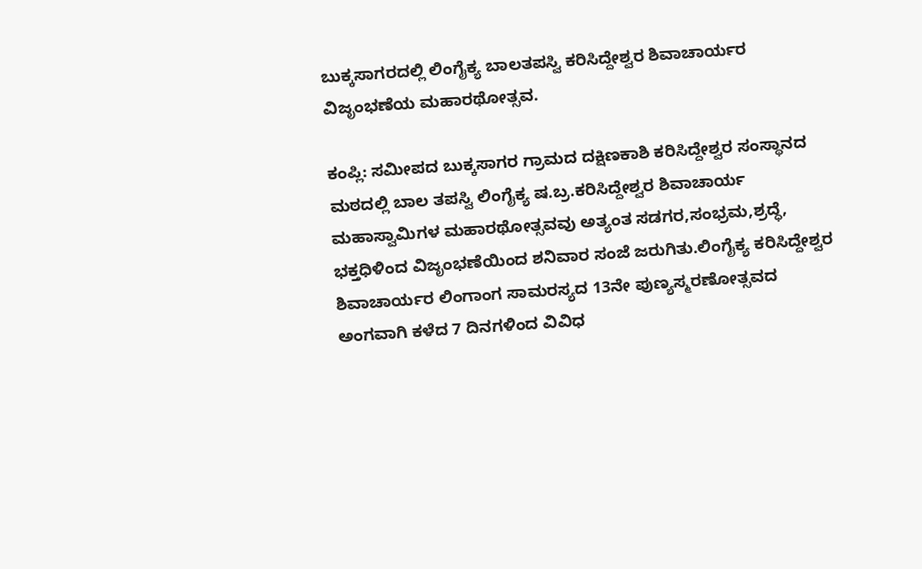ಬುಕ್ಕಸಾಗರದಲ್ಲಿ ಲಿಂಗೈಕ್ಯ ಬಾಲತಪಸ್ವಿ ಕರಿಸಿದ್ದೇಶ್ವರ ಶಿವಾಚಾರ್ಯರ ವಿಜೃಂಭಣೆಯ ಮಹಾರಥೋತ್ಸವ.

ಕಂಪ್ಲಿ: ಸಮೀಪದ ಬುಕ್ಕಸಾಗರ ಗ್ರಾಮದ ದಕ್ಷಿಣಕಾಶಿ ಕರಿಸಿದ್ದೇಶ್ವರ ಸಂಸ್ಥಾನದ ಮಠದಲ್ಲಿ ಬಾಲ ತಪಸ್ವಿ ಲಿಂಗೈಕ್ಯ ಷ.ಬ್ರ.ಕರಿಸಿದ್ದೇಶ್ವರ ಶಿವಾಚಾರ್ಯ ಮಹಾಸ್ವಾಮಿಗಳ ಮಹಾರಥೋತ್ಸವವು ಅತ್ಯಂತ ಸಡಗರ,ಸಂಭ್ರಮ,ಶ್ರದ್ಧೆ, ಭಕ್ತಧಿಳಿಂದ ವಿಜೃಂಭಣೆಯಿಂದ ಶನಿವಾರ ಸಂಜೆ ಜರುಗಿತು.ಲಿಂಗೈಕ್ಯ ಕರಿಸಿದ್ದೇಶ್ವರ ಶಿವಾಚಾರ್ಯರ ಲಿಂಗಾಂಗ ಸಾಮರಸ್ಯದ 13ನೇ ಪುಣ್ಯಸ್ಮರಣೋತ್ಸವದ ಅಂಗವಾಗಿ ಕಳೆದ 7 ದಿನಗಳಿಂದ ವಿವಿಧ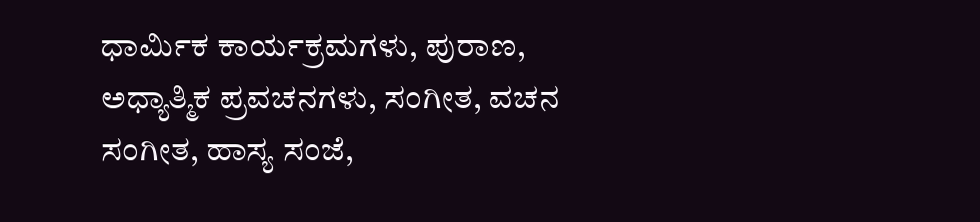ಧಾರ್ಮಿಕ ಕಾರ್ಯಕ್ರಮಗಳು, ಪುರಾಣ, ಅಧ್ಯಾತ್ಮಿಕ ಪ್ರವಚನಗಳು, ಸಂಗೀತ, ವಚನ ಸಂಗೀತ, ಹಾಸ್ಯ ಸಂಜೆ,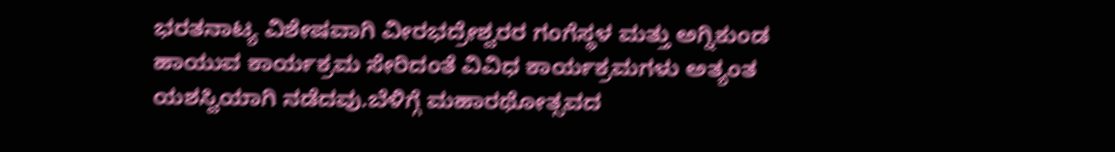ಭರತನಾಟ್ಯ ವಿಶೇಷವಾಗಿ ವೀರಭದ್ರೇಶ್ವರರ ಗಂಗೆಸ್ಥಳ ಮತ್ತು ಅಗ್ನಿಕುಂಡ ಹಾಯುವ ಕಾರ್ಯಕ್ರಮ ಸೇರಿದಂತೆ ವಿವಿಧ ಕಾರ್ಯಕ್ರಮಗಳು ಅತ್ಯಂತ ಯಶಸ್ವಿಯಾಗಿ ನಡೆದವು.ಬೆಳಿಗ್ಗೆ ಮಹಾರಥೋತ್ಸವದ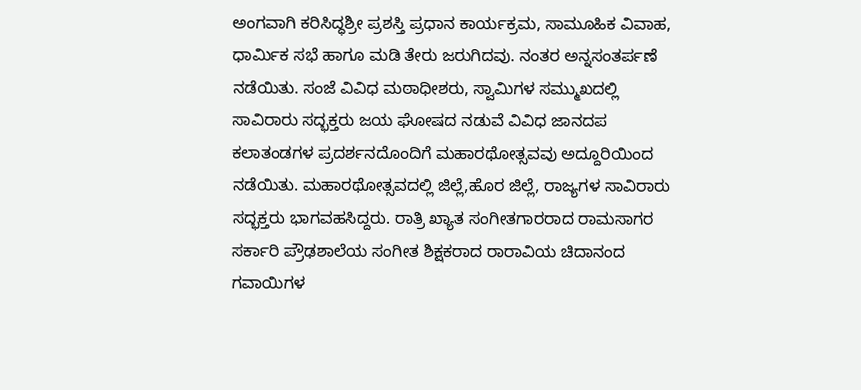ಅಂಗವಾಗಿ ಕರಿಸಿದ್ಧಶ್ರೀ ಪ್ರಶಸ್ತಿ ಪ್ರಧಾನ ಕಾರ್ಯಕ್ರಮ, ಸಾಮೂಹಿಕ ವಿವಾಹ, ಧಾರ್ಮಿಕ ಸಭೆ ಹಾಗೂ ಮಡಿ ತೇರು ಜರುಗಿದವು. ನಂತರ ಅನ್ನಸಂತರ್ಪಣೆ ನಡೆಯಿತು. ಸಂಜೆ ವಿವಿಧ ಮಠಾಧೀಶರು, ಸ್ವಾಮಿಗಳ ಸಮ್ಮುಖದಲ್ಲಿ ಸಾವಿರಾರು ಸದ್ಭಕ್ತರು ಜಯ ಘೋಷದ ನಡುವೆ ವಿವಿಧ ಜಾನದಪ ಕಲಾತಂಡಗಳ ಪ್ರದರ್ಶನದೊಂದಿಗೆ ಮಹಾರಥೋತ್ಸವವು ಅದ್ದೂರಿಯಿಂದ ನಡೆಯಿತು. ಮಹಾರಥೋತ್ಸವದಲ್ಲಿ ಜಿಲ್ಲೆ,ಹೊರ ಜಿಲ್ಲೆ, ರಾಜ್ಯಗಳ ಸಾವಿರಾರು ಸದ್ಭಕ್ತರು ಭಾಗವಹಸಿದ್ದರು. ರಾತ್ರಿ ಖ್ಯಾತ ಸಂಗೀತಗಾರರಾದ ರಾಮಸಾಗರ ಸರ್ಕಾರಿ ಪ್ರೌಢಶಾಲೆಯ ಸಂಗೀತ ಶಿಕ್ಷಕರಾದ ರಾರಾವಿಯ ಚಿದಾನಂದ ಗವಾಯಿಗಳ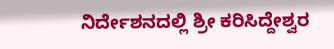ನಿರ್ದೇಶನದಲ್ಲಿ ಶ್ರೀ ಕರಿಸಿದ್ದೇಶ್ವರ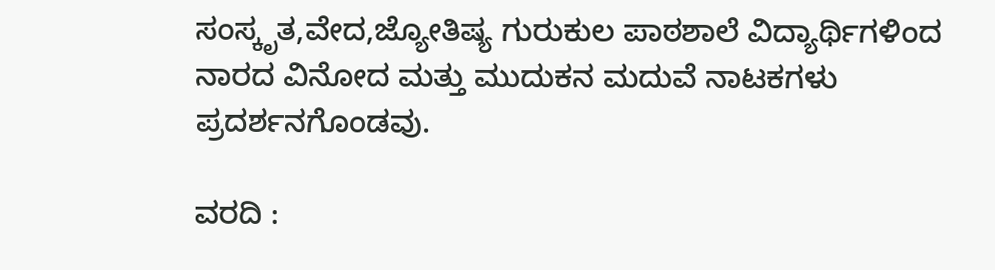ಸಂಸ್ಕೃತ,ವೇದ,ಜ್ಯೋತಿಷ್ಯ ಗುರುಕುಲ ಪಾಠಶಾಲೆ ವಿದ್ಯಾರ್ಥಿಗಳಿಂದ ನಾರದ ವಿನೋದ ಮತ್ತು ಮುದುಕನ ಮದುವೆ ನಾಟಕಗಳು ಪ್ರದರ್ಶನಗೊಂಡವು.

ವರದಿ :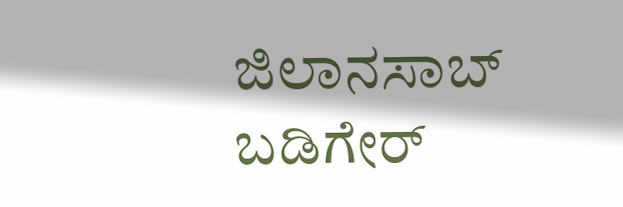ಜಿಲಾನಸಾಬ್ ಬಡಿಗೇರ್